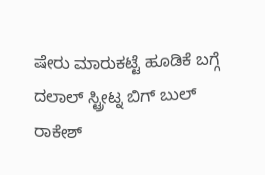ಷೇರು ಮಾರುಕಟ್ಟೆ ಹೂಡಿಕೆ ಬಗ್ಗೆ ದಲಾಲ್ ಸ್ಟ್ರೀಟ್ನ ಬಿಗ್ ಬುಲ್ ರಾಕೇಶ್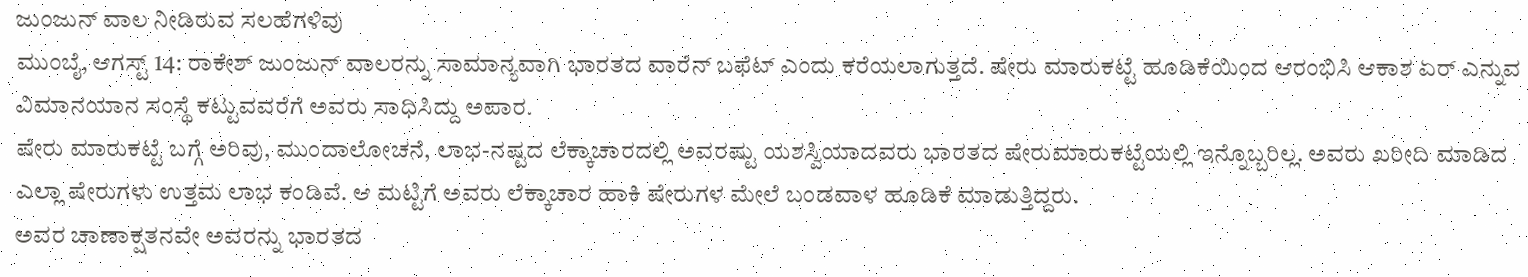ಜುಂಜುನ್ ವಾಲ ನೀಡಿರುವ ಸಲಹೆಗಳಿವು
ಮುಂಬೈ, ಆಗಸ್ಟ್ 14: ರಾಕೇಶ್ ಜುಂಜುನ್ ವಾಲರನ್ನು ಸಾಮಾನ್ಯವಾಗಿ ಭಾರತದ ವಾರೆನ್ ಬಫೆಟ್ ಎಂದು ಕರೆಯಲಾಗುತ್ತದೆ. ಷೇರು ಮಾರುಕಟ್ಟೆ ಹೂಡಿಕೆಯಿಂದ ಆರಂಭಿಸಿ ಆಕಾಶ ಏರ್ ಎನ್ನುವ ವಿಮಾನಯಾನ ಸಂಸ್ಥೆ ಕಟ್ಟುವವರೆಗೆ ಅವರು ಸಾಧಿಸಿದ್ದು ಅಪಾರ.
ಷೇರು ಮಾರುಕಟ್ಟೆ ಬಗ್ಗೆ ಅರಿವು, ಮುಂದಾಲೋಚನೆ, ಲಾಭ-ನಷ್ಟದ ಲೆಕ್ಕಾಚಾರದಲ್ಲಿ ಅವರಷ್ಟು ಯಶಸ್ವಿಯಾದವರು ಭಾರತದ ಷೇರುಮಾರುಕಟ್ಟೆಯಲ್ಲಿ ಇನ್ನೊಬ್ಬರಿಲ್ಲ. ಅವರು ಖರೀದಿ ಮಾಡಿದ ಎಲ್ಲಾ ಷೇರುಗಳು ಉತ್ತಮ ಲಾಭ ಕಂಡಿವೆ. ಆ ಮಟ್ಟಿಗೆ ಅವರು ಲೆಕ್ಕಾಚಾರ ಹಾಕಿ ಷೇರುಗಳ ಮೇಲೆ ಬಂಡವಾಳ ಹೂಡಿಕೆ ಮಾಡುತ್ತಿದ್ದರು.
ಅವರ ಚಾಣಾಕ್ಷತನವೇ ಅವರನ್ನು ಭಾರತದ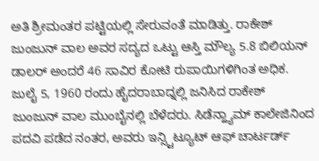ಅತಿ ಶ್ರೀಮಂತರ ಪಟ್ಟಿಯಲ್ಲಿ ಸೇರುವಂತೆ ಮಾಡಿತ್ತು. ರಾಕೇಶ್ ಜುಂಜುನ್ ವಾಲ ಅವರ ಸದ್ಯದ ಒಟ್ಟು ಆಸ್ತಿ ಮೌಲ್ಯ 5.8 ಬಿಲಿಯನ್ ಡಾಲರ್ ಅಂದರೆ 46 ಸಾವಿರ ಕೋಟಿ ರುಪಾಯಿಗಳಿಗಿಂತ ಅಧಿಕ.
ಜುಲೈ 5, 1960 ರಂದು ಹೈದರಾಬಾದ್ನಲ್ಲಿ ಜನಿಸಿದ ರಾಕೇಶ್ ಜುಂಜುನ್ ವಾಲ ಮುಂಬೈನಲ್ಲಿ ಬೆಳೆದರು. ಸಿಡೆನ್ಹ್ಯಾಮ್ ಕಾಲೇಜಿನಿಂದ ಪದವಿ ಪಡೆದ ನಂತರ, ಅವರು ಇನ್ಸ್ಟಿಟ್ಯೂಟ್ ಆಫ್ ಚಾರ್ಟರ್ಡ್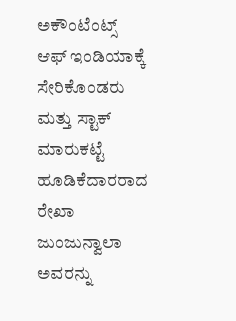ಅಕೌಂಟೆಂಟ್ಸ್ ಆಫ್ ಇಂಡಿಯಾಕ್ಕೆ ಸೇರಿಕೊಂಡರು ಮತ್ತು ಸ್ಟಾಕ್ ಮಾರುಕಟ್ಟೆ ಹೂಡಿಕೆದಾರರಾದ ರೇಖಾ ಜುಂಜುನ್ವಾಲಾ ಅವರನ್ನು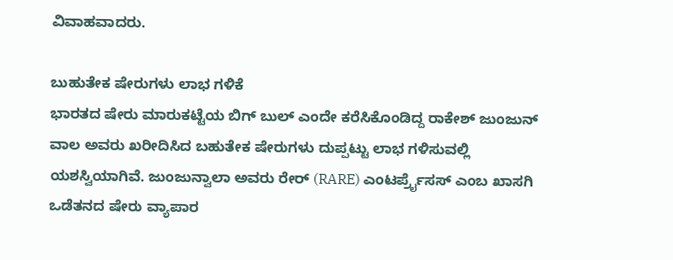ವಿವಾಹವಾದರು.

ಬುಹುತೇಕ ಷೇರುಗಳು ಲಾಭ ಗಳಿಕೆ
ಭಾರತದ ಷೇರು ಮಾರುಕಟ್ಟೆಯ ಬಿಗ್ ಬುಲ್ ಎಂದೇ ಕರೆಸಿಕೊಂಡಿದ್ದ ರಾಕೇಶ್ ಜುಂಜುನ್ ವಾಲ ಅವರು ಖರೀದಿಸಿದ ಬಹುತೇಕ ಷೇರುಗಳು ದುಪ್ಪಟ್ಟು ಲಾಭ ಗಳಿಸುವಲ್ಲಿ ಯಶಸ್ವಿಯಾಗಿವೆ. ಜುಂಜುನ್ವಾಲಾ ಅವರು ರೇರ್ (RARE) ಎಂಟರ್ಪ್ರೈಸಸ್ ಎಂಬ ಖಾಸಗಿ ಒಡೆತನದ ಷೇರು ವ್ಯಾಪಾರ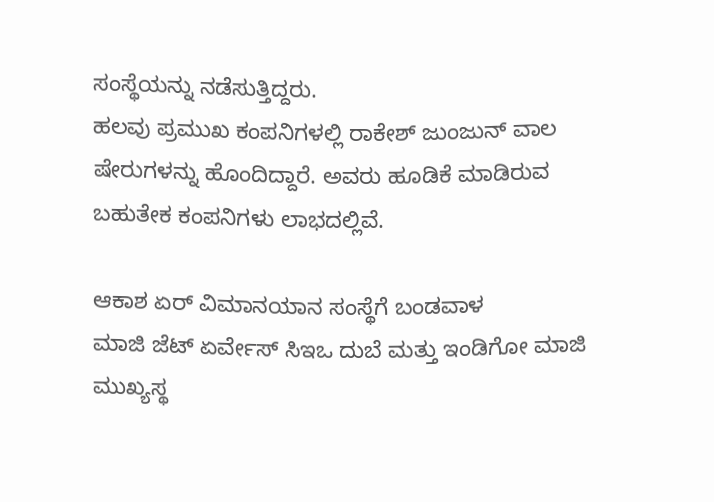ಸಂಸ್ಥೆಯನ್ನು ನಡೆಸುತ್ತಿದ್ದರು.
ಹಲವು ಪ್ರಮುಖ ಕಂಪನಿಗಳಲ್ಲಿ ರಾಕೇಶ್ ಜುಂಜುನ್ ವಾಲ ಷೇರುಗಳನ್ನು ಹೊಂದಿದ್ದಾರೆ. ಅವರು ಹೂಡಿಕೆ ಮಾಡಿರುವ ಬಹುತೇಕ ಕಂಪನಿಗಳು ಲಾಭದಲ್ಲಿವೆ.

ಆಕಾಶ ಏರ್ ವಿಮಾನಯಾನ ಸಂಸ್ಥೆಗೆ ಬಂಡವಾಳ
ಮಾಜಿ ಜೆಟ್ ಏರ್ವೇಸ್ ಸಿಇಒ ದುಬೆ ಮತ್ತು ಇಂಡಿಗೋ ಮಾಜಿ ಮುಖ್ಯಸ್ಥ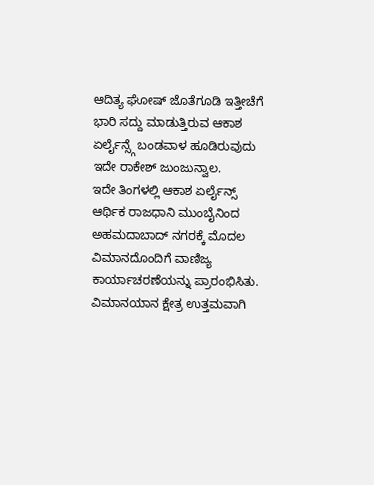ಆದಿತ್ಯ ಘೋಷ್ ಜೊತೆಗೂಡಿ ಇತ್ತೀಚೆಗೆ ಭಾರಿ ಸದ್ದು ಮಾಡುತ್ತಿರುವ ಆಕಾಶ ಏರ್ಲೈನ್ಸ್ಗೆ ಬಂಡವಾಳ ಹೂಡಿರುವುದು ಇದೇ ರಾಕೇಶ್ ಜುಂಜುನ್ವಾಲ.
ಇದೇ ತಿಂಗಳಲ್ಲಿ ಆಕಾಶ ಏರ್ಲೈನ್ಸ್ ಆರ್ಥಿಕ ರಾಜಧಾನಿ ಮುಂಬೈನಿಂದ ಅಹಮದಾಬಾದ್ ನಗರಕ್ಕೆ ಮೊದಲ ವಿಮಾನದೊಂದಿಗೆ ವಾಣಿಜ್ಯ ಕಾರ್ಯಾಚರಣೆಯನ್ನು ಪ್ರಾರಂಭಿಸಿತು.
ವಿಮಾನಯಾನ ಕ್ಷೇತ್ರ ಉತ್ತಮವಾಗಿ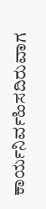ಕಾರ್ಯನಿರ್ವಹಿಸದಿರುವಾಗ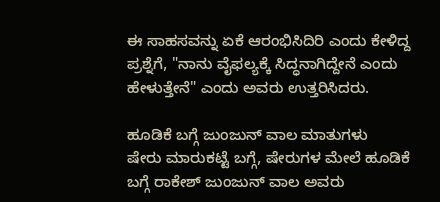ಈ ಸಾಹಸವನ್ನು ಏಕೆ ಆರಂಭಿಸಿದಿರಿ ಎಂದು ಕೇಳಿದ್ದ ಪ್ರಶ್ನೆಗೆ, "ನಾನು ವೈಫಲ್ಯಕ್ಕೆ ಸಿದ್ಧನಾಗಿದ್ದೇನೆ ಎಂದು ಹೇಳುತ್ತೇನೆ" ಎಂದು ಅವರು ಉತ್ತರಿಸಿದರು.

ಹೂಡಿಕೆ ಬಗ್ಗೆ ಜುಂಜುನ್ ವಾಲ ಮಾತುಗಳು
ಷೇರು ಮಾರುಕಟ್ಟೆ ಬಗ್ಗೆ, ಷೇರುಗಳ ಮೇಲೆ ಹೂಡಿಕೆ ಬಗ್ಗೆ ರಾಕೇಶ್ ಜುಂಜುನ್ ವಾಲ ಅವರು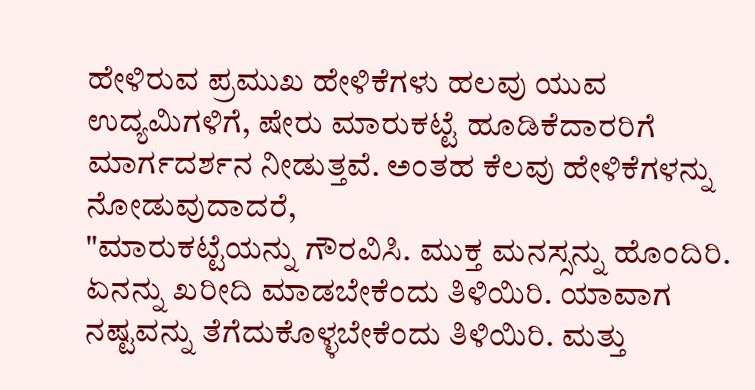ಹೇಳಿರುವ ಪ್ರಮುಖ ಹೇಳಿಕೆಗಳು ಹಲವು ಯುವ ಉದ್ಯಮಿಗಳಿಗೆ, ಷೇರು ಮಾರುಕಟ್ಟೆ ಹೂಡಿಕೆದಾರರಿಗೆ ಮಾರ್ಗದರ್ಶನ ನೀಡುತ್ತವೆ. ಅಂತಹ ಕೆಲವು ಹೇಳಿಕೆಗಳನ್ನು ನೋಡುವುದಾದರೆ,
"ಮಾರುಕಟ್ಟೆಯನ್ನು ಗೌರವಿಸಿ. ಮುಕ್ತ ಮನಸ್ಸನ್ನು ಹೊಂದಿರಿ. ಏನನ್ನು ಖರೀದಿ ಮಾಡಬೇಕೆಂದು ತಿಳಿಯಿರಿ. ಯಾವಾಗ ನಷ್ಟವನ್ನು ತೆಗೆದುಕೊಳ್ಳಬೇಕೆಂದು ತಿಳಿಯಿರಿ. ಮತ್ತು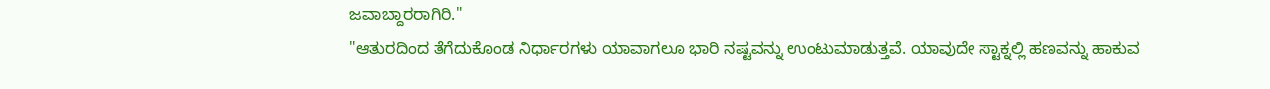ಜವಾಬ್ದಾರರಾಗಿರಿ."
"ಆತುರದಿಂದ ತೆಗೆದುಕೊಂಡ ನಿರ್ಧಾರಗಳು ಯಾವಾಗಲೂ ಭಾರಿ ನಷ್ಟವನ್ನು ಉಂಟುಮಾಡುತ್ತವೆ. ಯಾವುದೇ ಸ್ಟಾಕ್ನಲ್ಲಿ ಹಣವನ್ನು ಹಾಕುವ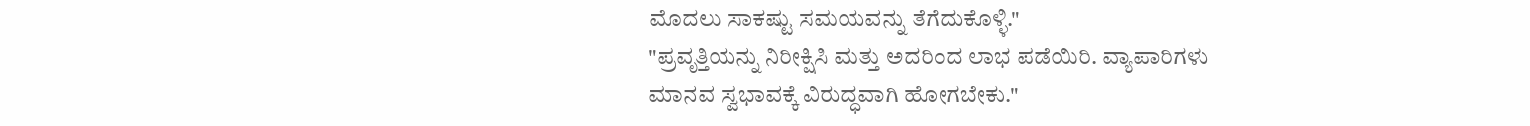ಮೊದಲು ಸಾಕಷ್ಟು ಸಮಯವನ್ನು ತೆಗೆದುಕೊಳ್ಳಿ."
"ಪ್ರವೃತ್ತಿಯನ್ನು ನಿರೀಕ್ಷಿಸಿ ಮತ್ತು ಅದರಿಂದ ಲಾಭ ಪಡೆಯಿರಿ. ವ್ಯಾಪಾರಿಗಳು ಮಾನವ ಸ್ವಭಾವಕ್ಕೆ ವಿರುದ್ಧವಾಗಿ ಹೋಗಬೇಕು."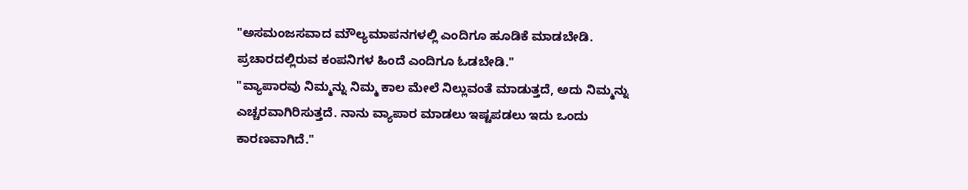"ಅಸಮಂಜಸವಾದ ಮೌಲ್ಯಮಾಪನಗಳಲ್ಲಿ ಎಂದಿಗೂ ಹೂಡಿಕೆ ಮಾಡಬೇಡಿ. ಪ್ರಚಾರದಲ್ಲಿರುವ ಕಂಪನಿಗಳ ಹಿಂದೆ ಎಂದಿಗೂ ಓಡಬೇಡಿ."
"ವ್ಯಾಪಾರವು ನಿಮ್ಮನ್ನು ನಿಮ್ಮ ಕಾಲ ಮೇಲೆ ನಿಲ್ಲುವಂತೆ ಮಾಡುತ್ತದೆ, ಅದು ನಿಮ್ಮನ್ನು ಎಚ್ಚರವಾಗಿರಿಸುತ್ತದೆ. ನಾನು ವ್ಯಾಪಾರ ಮಾಡಲು ಇಷ್ಟಪಡಲು ಇದು ಒಂದು ಕಾರಣವಾಗಿದೆ."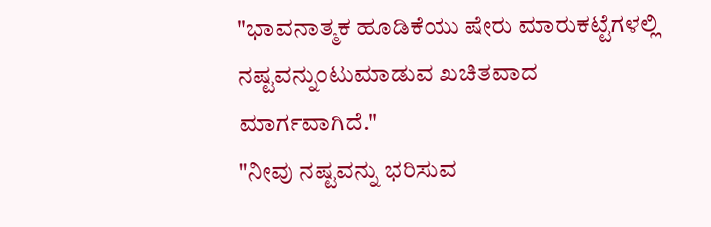"ಭಾವನಾತ್ಮಕ ಹೂಡಿಕೆಯು ಷೇರು ಮಾರುಕಟ್ಟೆಗಳಲ್ಲಿ ನಷ್ಟವನ್ನುಂಟುಮಾಡುವ ಖಚಿತವಾದ ಮಾರ್ಗವಾಗಿದೆ."
"ನೀವು ನಷ್ಟವನ್ನು ಭರಿಸುವ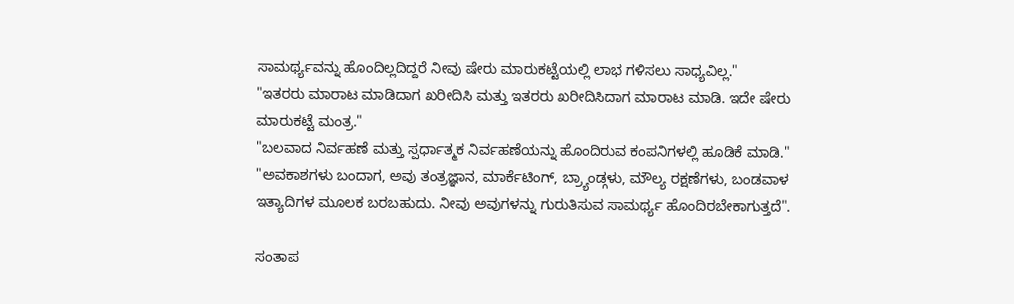ಸಾಮರ್ಥ್ಯವನ್ನು ಹೊಂದಿಲ್ಲದಿದ್ದರೆ ನೀವು ಷೇರು ಮಾರುಕಟ್ಟೆಯಲ್ಲಿ ಲಾಭ ಗಳಿಸಲು ಸಾಧ್ಯವಿಲ್ಲ."
"ಇತರರು ಮಾರಾಟ ಮಾಡಿದಾಗ ಖರೀದಿಸಿ ಮತ್ತು ಇತರರು ಖರೀದಿಸಿದಾಗ ಮಾರಾಟ ಮಾಡಿ. ಇದೇ ಷೇರು ಮಾರುಕಟ್ಟೆ ಮಂತ್ರ."
"ಬಲವಾದ ನಿರ್ವಹಣೆ ಮತ್ತು ಸ್ಪರ್ಧಾತ್ಮಕ ನಿರ್ವಹಣೆಯನ್ನು ಹೊಂದಿರುವ ಕಂಪನಿಗಳಲ್ಲಿ ಹೂಡಿಕೆ ಮಾಡಿ."
"ಅವಕಾಶಗಳು ಬಂದಾಗ, ಅವು ತಂತ್ರಜ್ಞಾನ, ಮಾರ್ಕೆಟಿಂಗ್, ಬ್ರ್ಯಾಂಡ್ಗಳು, ಮೌಲ್ಯ ರಕ್ಷಣೆಗಳು, ಬಂಡವಾಳ ಇತ್ಯಾದಿಗಳ ಮೂಲಕ ಬರಬಹುದು. ನೀವು ಅವುಗಳನ್ನು ಗುರುತಿಸುವ ಸಾಮರ್ಥ್ಯ ಹೊಂದಿರಬೇಕಾಗುತ್ತದೆ".

ಸಂತಾಪ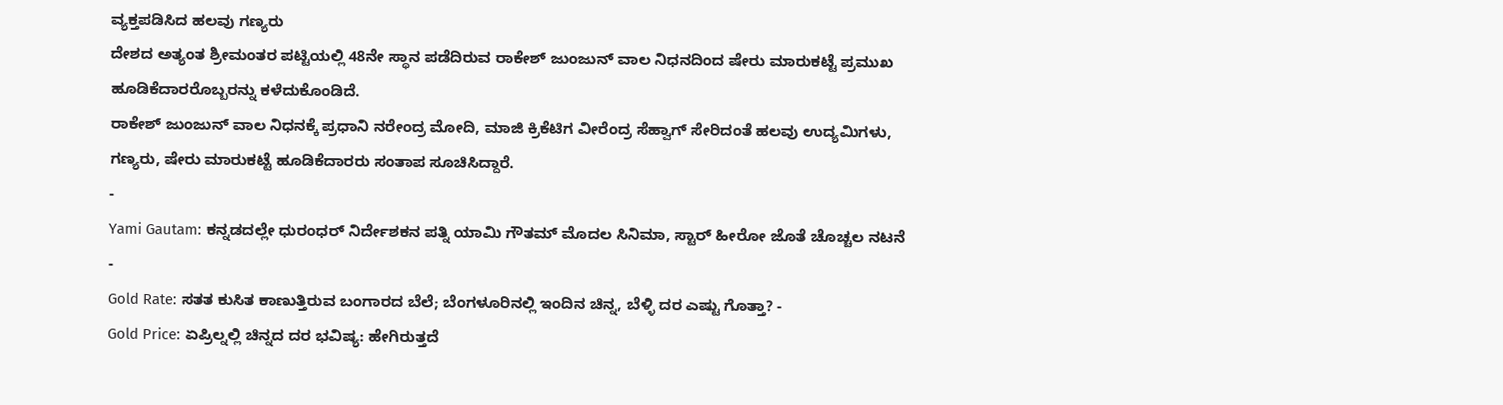ವ್ಯಕ್ತಪಡಿಸಿದ ಹಲವು ಗಣ್ಯರು
ದೇಶದ ಅತ್ಯಂತ ಶ್ರೀಮಂತರ ಪಟ್ಟಿಯಲ್ಲಿ 48ನೇ ಸ್ಥಾನ ಪಡೆದಿರುವ ರಾಕೇಶ್ ಜುಂಜುನ್ ವಾಲ ನಿಧನದಿಂದ ಷೇರು ಮಾರುಕಟ್ಟೆ ಪ್ರಮುಖ ಹೂಡಿಕೆದಾರರೊಬ್ಬರನ್ನು ಕಳೆದುಕೊಂಡಿದೆ.
ರಾಕೇಶ್ ಜುಂಜುನ್ ವಾಲ ನಿಧನಕ್ಕೆ ಪ್ರಧಾನಿ ನರೇಂದ್ರ ಮೋದಿ, ಮಾಜಿ ಕ್ರಿಕೆಟಿಗ ವೀರೆಂದ್ರ ಸೆಹ್ವಾಗ್ ಸೇರಿದಂತೆ ಹಲವು ಉದ್ಯಮಿಗಳು, ಗಣ್ಯರು, ಷೇರು ಮಾರುಕಟ್ಟೆ ಹೂಡಿಕೆದಾರರು ಸಂತಾಪ ಸೂಚಿಸಿದ್ದಾರೆ.
-
Yami Gautam: ಕನ್ನಡದಲ್ಲೇ ಧುರಂಧರ್ ನಿರ್ದೇಶಕನ ಪತ್ನಿ ಯಾಮಿ ಗೌತಮ್ ಮೊದಲ ಸಿನಿಮಾ, ಸ್ಟಾರ್ ಹೀರೋ ಜೊತೆ ಚೊಚ್ಚಲ ನಟನೆ -
Gold Rate: ಸತತ ಕುಸಿತ ಕಾಣುತ್ತಿರುವ ಬಂಗಾರದ ಬೆಲೆ; ಬೆಂಗಳೂರಿನಲ್ಲಿ ಇಂದಿನ ಚಿನ್ನ, ಬೆಳ್ಳಿ ದರ ಎಷ್ಟು ಗೊತ್ತಾ? -
Gold Price: ಏಪ್ರಿಲ್ನಲ್ಲಿ ಚಿನ್ನದ ದರ ಭವಿಷ್ಯ: ಹೇಗಿರುತ್ತದೆ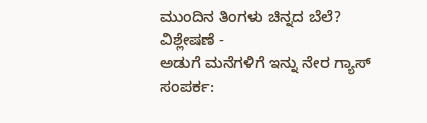ಮುಂದಿನ ತಿಂಗಳು ಚಿನ್ನದ ಬೆಲೆ? ವಿಶ್ಲೇಷಣೆ -
ಅಡುಗೆ ಮನೆಗಳಿಗೆ ಇನ್ನು ನೇರ ಗ್ಯಾಸ್ ಸಂಪರ್ಕ: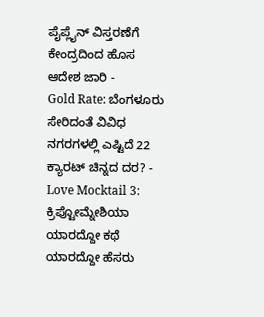ಪೈಪ್ಲೈನ್ ವಿಸ್ತರಣೆಗೆ ಕೇಂದ್ರದಿಂದ ಹೊಸ ಆದೇಶ ಜಾರಿ -
Gold Rate: ಬೆಂಗಳೂರು ಸೇರಿದಂತೆ ವಿವಿಧ ನಗರಗಳಲ್ಲಿ ಎಷ್ಟಿದೆ 22 ಕ್ಯಾರಟ್ ಚಿನ್ನದ ದರ? -
Love Mocktail 3: ಕ್ರಿಪ್ಟೋಮ್ನೇಶಿಯಾ ಯಾರದ್ದೋ ಕಥೆ ಯಾರದ್ದೋ ಹೆಸರು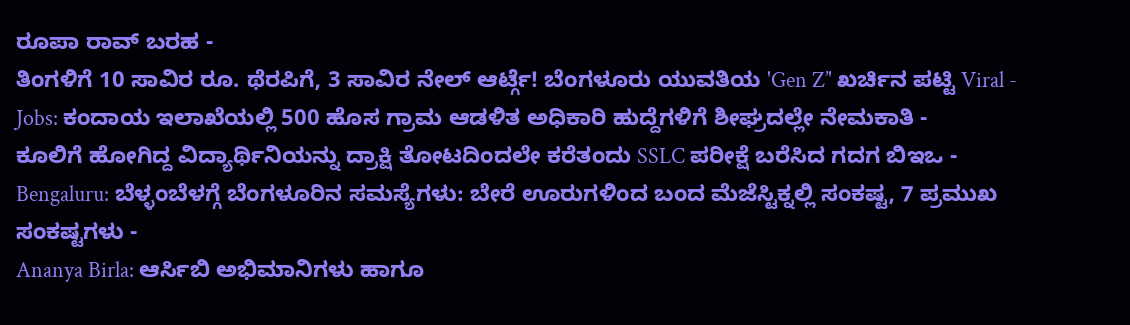ರೂಪಾ ರಾವ್ ಬರಹ -
ತಿಂಗಳಿಗೆ 10 ಸಾವಿರ ರೂ. ಥೆರಪಿಗೆ, 3 ಸಾವಿರ ನೇಲ್ ಆರ್ಟ್ಗೆ! ಬೆಂಗಳೂರು ಯುವತಿಯ 'Gen Z’' ಖರ್ಚಿನ ಪಟ್ಟಿ Viral -
Jobs: ಕಂದಾಯ ಇಲಾಖೆಯಲ್ಲಿ 500 ಹೊಸ ಗ್ರಾಮ ಆಡಳಿತ ಅಧಿಕಾರಿ ಹುದ್ದೆಗಳಿಗೆ ಶೀಘ್ರದಲ್ಲೇ ನೇಮಕಾತಿ -
ಕೂಲಿಗೆ ಹೋಗಿದ್ದ ವಿದ್ಯಾರ್ಥಿನಿಯನ್ನು ದ್ರಾಕ್ಷಿ ತೋಟದಿಂದಲೇ ಕರೆತಂದು SSLC ಪರೀಕ್ಷೆ ಬರೆಸಿದ ಗದಗ ಬಿಇಒ -
Bengaluru: ಬೆಳ್ಳಂಬೆಳಗ್ಗೆ ಬೆಂಗಳೂರಿನ ಸಮಸ್ಯೆಗಳು: ಬೇರೆ ಊರುಗಳಿಂದ ಬಂದ ಮೆಜೆಸ್ಟಿಕ್ನಲ್ಲಿ ಸಂಕಷ್ಟ, 7 ಪ್ರಮುಖ ಸಂಕಷ್ಟಗಳು -
Ananya Birla: ಆರ್ಸಿಬಿ ಅಭಿಮಾನಿಗಳು ಹಾಗೂ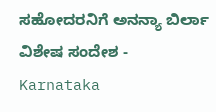ಸಹೋದರನಿಗೆ ಅನನ್ಯಾ ಬಿರ್ಲಾ ವಿಶೇಷ ಸಂದೇಶ -
Karnataka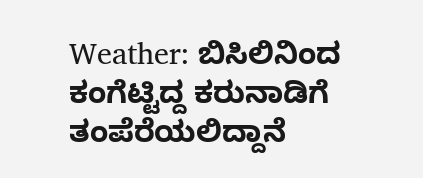Weather: ಬಿಸಿಲಿನಿಂದ ಕಂಗೆಟ್ಟಿದ್ದ ಕರುನಾಡಿಗೆ ತಂಪೆರೆಯಲಿದ್ದಾನೆ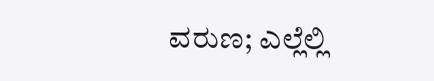ವರುಣ; ಎಲ್ಲೆಲ್ಲಿ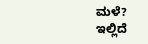ಮಳೆ? ಇಲ್ಲಿದೆ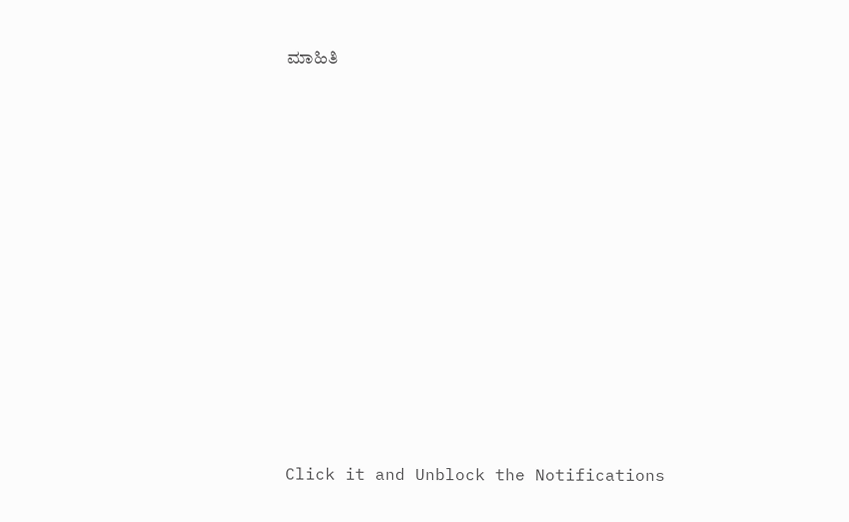ಮಾಹಿತಿ












Click it and Unblock the Notifications